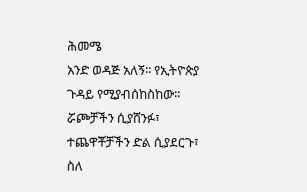ሕመሜ
አንድ ወዳጅ አለኝ፡፡ የኢትዮጵያ ጉዳይ የሚያብሰከስከው፡፡ ሯጮቻችን ሲያሸንፉ፣ ተጨዋቾቻችን ድል ሲያደርጉ፣ ስለ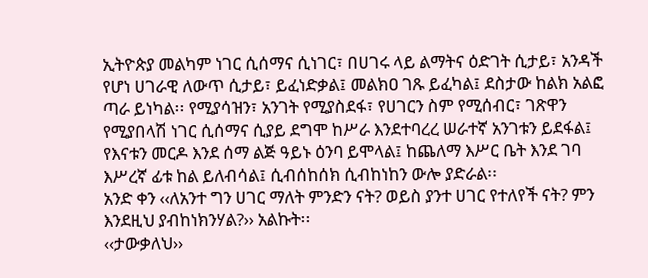ኢትዮጵያ መልካም ነገር ሲሰማና ሲነገር፣ በሀገሩ ላይ ልማትና ዕድገት ሲታይ፣ አንዳች የሆነ ሀገራዊ ለውጥ ሲታይ፣ ይፈነድቃል፤ መልክዐ ገጹ ይፈካል፤ ደስታው ከልክ አልፎ ጣራ ይነካል፡፡ የሚያሳዝን፣ አንገት የሚያስደፋ፣ የሀገርን ስም የሚሰብር፣ ገጽዋን የሚያበላሽ ነገር ሲሰማና ሲያይ ደግሞ ከሥራ እንደተባረረ ሠራተኛ አንገቱን ይደፋል፤ የእናቱን መርዶ እንደ ሰማ ልጅ ዓይኑ ዕንባ ይሞላል፤ ከጨለማ እሥር ቤት እንደ ገባ እሥረኛ ፊቱ ከል ይለብሳል፤ ሲብሰከሰክ ሲብከነከን ውሎ ያድራል፡፡
አንድ ቀን ‹‹ለአንተ ግን ሀገር ማለት ምንድን ናት? ወይስ ያንተ ሀገር የተለየች ናት? ምን እንደዚህ ያብከነክንሃል?›› አልኩት፡፡
‹‹ታውቃለህ››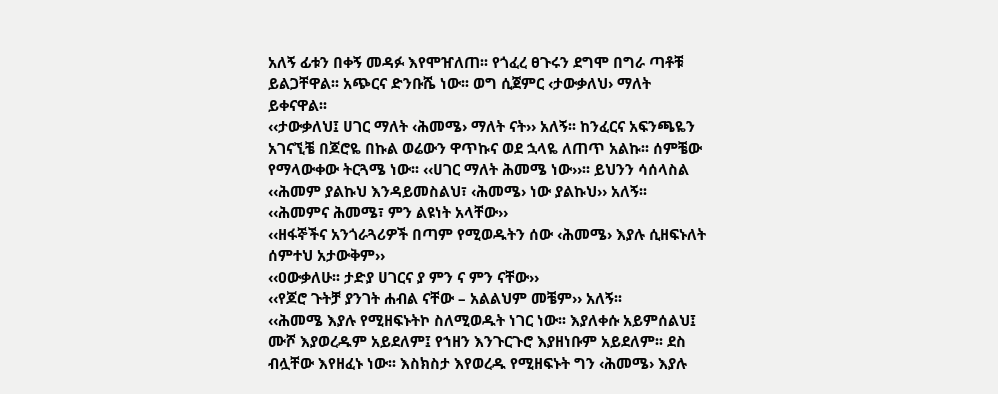አለኝ ፊቱን በቀኝ መዳፉ እየሞዠለጠ፡፡ የጎፈረ ፀጉሩን ደግሞ በግራ ጣቶቹ ይልጋቸዋል፡፡ አጭርና ድንቡሼ ነው፡፡ ወግ ሲጀምር ‹ታውቃለህ› ማለት ይቀናዋል፡፡
‹‹ታውቃለህ፤ ሀገር ማለት ‹ሕመሜ› ማለት ናት›› አለኝ፡፡ ከንፈርና አፍንጫዬን አገናኚቼ በጆሮዬ በኩል ወሬውን ዋጥኩና ወደ ኋላዬ ለጠጥ አልኩ፡፡ ሰምቼው የማላውቀው ትርጓሜ ነው፡፡ ‹‹ሀገር ማለት ሕመሜ ነው››፡፡ ይህንን ሳሰላስል ‹‹ሕመም ያልኩህ እንዳይመስልህ፣ ‹ሕመሜ› ነው ያልኩህ›› አለኝ፡፡
‹‹ሕመምና ሕመሜ፣ ምን ልዩነት አላቸው››
‹‹ዘፋኞችና አንጎራጓሪዎች በጣም የሚወዱትን ሰው ‹ሕመሜ› እያሉ ሲዘፍኑለት ሰምተህ አታውቅም››
‹‹ዐውቃለሁ፡፡ ታድያ ሀገርና ያ ምን ና ምን ናቸው››
‹‹የጆሮ ጉትቻ ያንገት ሐብል ናቸው – አልልህም መቼም›› አለኝ፡፡
‹‹ሕመሜ እያሉ የሚዘፍኑትኮ ስለሚወዱት ነገር ነው፡፡ እያለቀሱ አይምሰልህ፤ ሙሾ እያወረዱም አይደለም፤ የኀዘን እንጉርጉሮ እያዘነቡም አይደለም፡፡ ደስ ብሏቸው እየዘፈኑ ነው፡፡ እስክስታ እየወረዱ የሚዘፍኑት ግን ‹ሕመሜ› እያሉ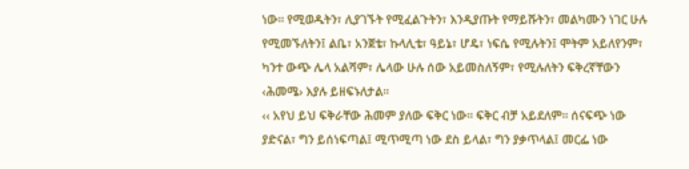ነው፡፡ የሚወዱትን፣ ሊያገኙት የሚፈልጉትን፣ እንዲያጡት የማይሹትን፣ መልካሙን ነገር ሁሉ የሚመኙለትን፤ ልቤ፣ አንጀቴ፣ ኩላሊቴ፣ ዓይኔ፣ ሆዴ፣ ነፍሴ የሚሉትን፤ ሞትም አይለየንም፣ ካንተ ውጭ ሌላ አልሻም፣ ሌላው ሁሉ ሰው አይመስለኝም፣ የሚሉለትን ፍቅረኛቸውን ‹ሕመሜ› እያሉ ይዘፍኑለታል፡፡
‹‹ አየህ ይህ ፍቅራቸው ሕመም ያለው ፍቅር ነው፡፡ ፍቅር ብቻ አይደለም፡፡ ሰናፍጭ ነው ያድናል፣ ግን ይሰነፍጣል፤ ሚጥሚጣ ነው ደስ ይላል፣ ግን ያቃጥላል፤ መርፌ ነው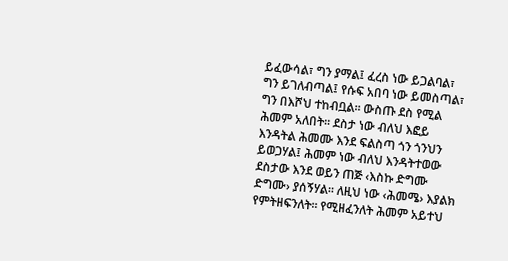ይፈውሳል፣ ግን ያማል፤ ፈረስ ነው ይጋልባል፣ ግን ይገለብጣል፤ የሱፍ አበባ ነው ይመስጣል፣ ግን በእሾህ ተከብቧል፡፡ ውስጡ ደስ የሚል ሕመም አለበት፡፡ ደስታ ነው ብለህ እፎይ እንዳትል ሕመሙ እንደ ፍልስጣ ጎን ጎንህን ይወጋሃል፤ ሕመም ነው ብለህ እንዳትተወው ደስታው እንደ ወይን ጠጅ ‹እስኩ ድግሙ ድግሙ› ያሰኝሃል፡፡ ለዚህ ነው ‹ሕመሜ› እያልክ የምትዘፍንለት፡፡ የሚዘፈንለት ሕመም አይተህ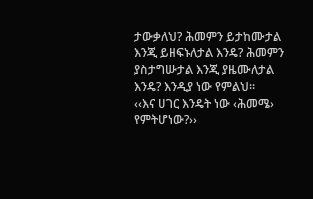ታውቃለህ? ሕመምን ይታከሙታል እንጂ ይዘፍኑለታል እንዴ? ሕመምን ያስታግሡታል እንጂ ያዜሙለታል እንዴ? እንዲያ ነው የምልህ፡፡
‹‹እና ሀገር እንዴት ነው ‹ሕመሜ› የምትሆነው?››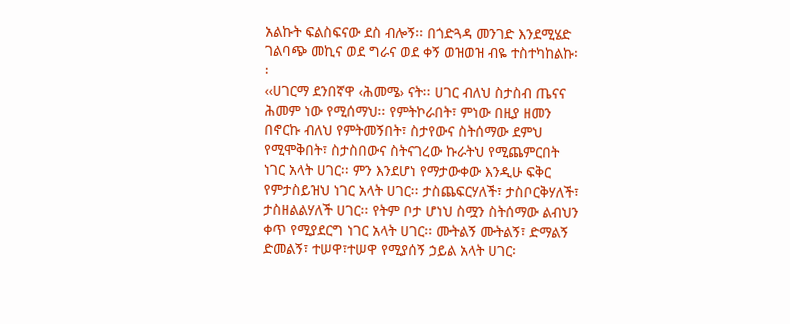አልኩት ፍልስፍናው ደስ ብሎኝ፡፡ በጎድጓዳ መንገድ እንደሚሄድ ገልባጭ መኪና ወደ ግራና ወደ ቀኝ ወዝወዝ ብዬ ተስተካከልኩ፡፡
‹‹ሀገርማ ደንበኛዋ ‹ሕመሜ› ናት፡፡ ሀገር ብለህ ስታስብ ጤናና ሕመም ነው የሚሰማህ፡፡ የምትኮራበት፣ ምነው በዚያ ዘመን በኖርኩ ብለህ የምትመኝበት፣ ስታየውና ስትሰማው ደምህ የሚሞቅበት፣ ስታስበውና ስትናገረው ኩራትህ የሚጨምርበት ነገር አላት ሀገር፡፡ ምን እንደሆነ የማታውቀው እንዲሁ ፍቅር የምታስይዝህ ነገር አላት ሀገር፡፡ ታስጨፍርሃለች፣ ታስቦርቅሃለች፣ ታስዘልልሃለች ሀገር፡፡ የትም ቦታ ሆነህ ስሟን ስትሰማው ልብህን ቀጥ የሚያደርግ ነገር አላት ሀገር፡፡ ሙትልኝ ሙትልኝ፣ ድማልኝ ድመልኝ፣ ተሠዋ፣ተሠዋ የሚያሰኝ ኃይል አላት ሀገር፡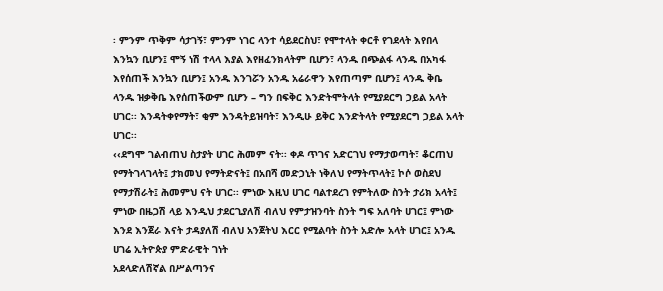፡ ምንም ጥቅም ሳታገኝ፣ ምንም ነገር ላንተ ሳይደርስህ፣ የሞተላት ቀርቶ የገደላት እየበላ እንኳን ቢሆን፤ ሞኝ ነሽ ተላላ እያል እየዘፈንክላትም ቢሆን፣ ላንዱ በጭልፋ ላንዱ በአካፋ እየሰጠች እንኳን ቢሆን፤ አንዱ እንገሯን አንዱ አሬራዋን እየጠጣም ቢሆን፤ ላንዱ ቅቤ ላንዱ ዝቃቅቤ እየሰጠችውም ቢሆን – ግን በፍቅር እንድትሞትላት የሚያደርግ ኃይል አላት ሀገር፡፡ እንዳትቀየማት፣ ቂም እንዳትይዝባት፣ እንዲሁ ይቅር እንድትላት የሚያደርግ ኃይል አላት ሀገር፡፡
‹‹ደግሞ ገልብጠህ ስታያት ሀገር ሕመም ናት፡፡ ቀዶ ጥገና አድርገህ የማታወጣት፣ ቆርጠህ የማትገላገላት፤ ታክመህ የማትድናት፤ በአበሻ መድኃኒት ነቅለህ የማትጥላት፤ ኮሶ ወስደህ የማታሽራት፤ ሕመምህ ናት ሀገር፡፡ ምነው እዚህ ሀገር ባልተደረገ የምትለው ስንት ታሪክ አላት፤ ምነው በዜጋሽ ላይ እንዲህ ታደርጊያለሽ ብለህ የምታዝንባት ስንት ግፍ አለባት ሀገር፤ ምነው እንደ እንጀራ እናት ታዳያለሽ ብለህ አንጀትህ እርር የሚልባት ስንት አድሎ አላት ሀገር፤ አንዱ
ሀገሬ ኢትዮጵያ ምድራዊት ገነት
አደላድለሽኛል በሥልጣንና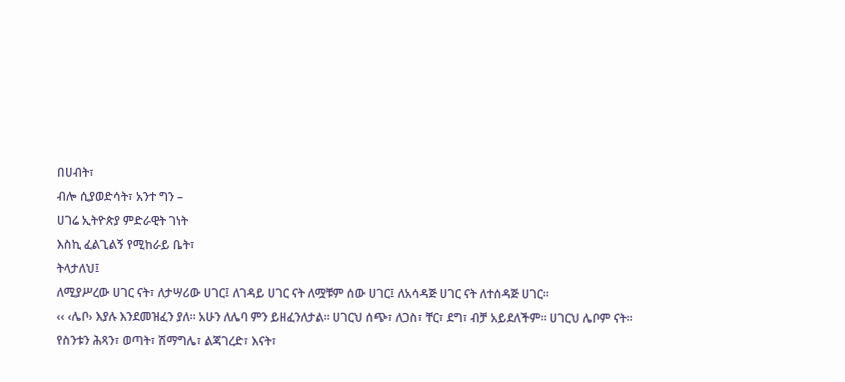በሀብት፣
ብሎ ሲያወድሳት፣ አንተ ግን –
ሀገሬ ኢትዮጵያ ምድራዊት ገነት
እስኪ ፈልጊልኝ የሚከራይ ቤት፣
ትላታለህ፤
ለሚያሥረው ሀገር ናት፣ ለታሣሪው ሀገር፤ ለገዳይ ሀገር ናት ለሟቹም ሰው ሀገር፤ ለአሳዳጅ ሀገር ናት ለተሰዳጅ ሀገር፡፡
‹‹ ‹ሌቦ› እያሉ እንደመዝፈን ያለ፡፡ አሁን ለሌባ ምን ይዘፈንለታል፡፡ ሀገርህ ሰጭ፣ ለጋስ፣ ቸር፣ ደግ፣ ብቻ አይደለችም፡፡ ሀገርህ ሌቦም ናት፡፡ የስንቱን ሕጻን፣ ወጣት፣ ሽማግሌ፣ ልጃገረድ፣ እናት፣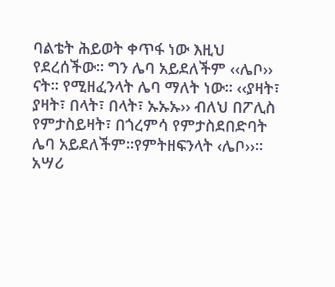ባልቴት ሕይወት ቀጥፋ ነው እዚህ የደረሰችው፡፡ ግን ሌባ አይደለችም ‹‹ሌቦ›› ናት፡፡ የሚዘፈንላት ሌባ ማለት ነው፡፡ ‹‹ያዛት፣ ያዛት፣ በላት፣ በላት፣ ኡኡኡ›› ብለህ በፖሊስ የምታስይዛት፣ በጎረምሳ የምታስደበድባት ሌባ አይደለችም፡፡የምትዘፍንላት ‹ሌቦ››፡፡
አሣሪ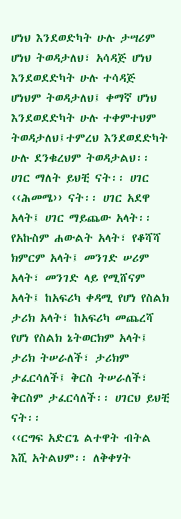ሆነህ እንደወድካት ሁሉ ታሣሪም ሆነህ ትወዳታለህ፣ አሳዳጅ ሆነህ እንደወደድካት ሁሉ ተሳዳጅ ሆነህም ትወዳታለህ፤ ቀማኛ ሆነህ እንደወደድካት ሁሉ ተቀምተህም ትወዳታለህ፤ተምረህ እንደወደድካት ሁሉ ደንቁረህም ትወዳታልህ፡፡ ሀገር ማለት ይህቺ ናት፡፡ ሀገር ‹‹ሕመሜ›› ናት፡፡ ሀገር አደዋ አላት፤ ሀገር ማይጨው አላት፡፡ የአኩስም ሐውልት አላት፣ የቆሻሻ ክምርም አላት፤ መንገድ ሠሪም አላት፣ መንገድ ላይ የሚሸናም አላት፤ ከአፍሪካ ቀዳሚ የሆነ የስልክ ታሪክ አላት፣ ከአፍሪካ መጨረሻ የሆነ የስልክ ኔትወርክም አላት፤ ታሪክ ትሠራለች፣ ታሪክም ታፈርሳለች፤ ቅርስ ትሠራለች፣ ቅርስም ታፈርሳለች፡፡ ሀገርህ ይህቺ ናት፡፡
‹‹ርግፍ አድርጌ ልተዋት ብትል እሺ አትልህም፡፡ ለቅቀሃት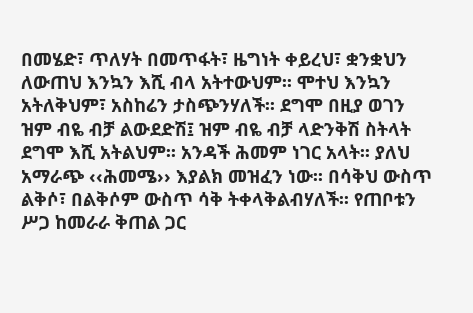በመሄድ፣ ጥለሃት በመጥፋት፣ ዜግነት ቀይረህ፣ ቋንቋህን ለውጠህ እንኳን እሺ ብላ አትተውህም፡፡ ሞተህ እንኳን አትለቅህም፣ አስከሬን ታስጭንሃለች፡፡ ደግሞ በዚያ ወገን ዝም ብዬ ብቻ ልውደድሽ፤ ዝም ብዬ ብቻ ላድንቅሽ ስትላት ደግሞ እሺ አትልህም፡፡ አንዳች ሕመም ነገር አላት፡፡ ያለህ አማራጭ ‹‹ሕመሜ›› እያልክ መዝፈን ነው፡፡ በሳቅህ ውስጥ ልቅሶ፣ በልቅሶም ውስጥ ሳቅ ትቀላቅልብሃለች፡፡ የጠቦቱን ሥጋ ከመራራ ቅጠል ጋር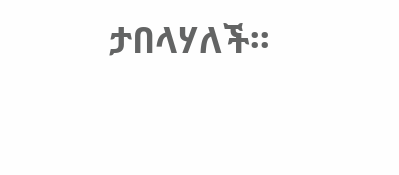ታበላሃለች፡፡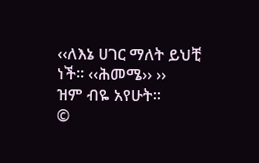‹‹ለእኔ ሀገር ማለት ይህቺ ነች፡፡ ‹‹ሕመሜ›› ››
ዝም ብዬ አየሁት፡፡
©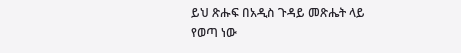ይህ ጽሑፍ በአዲስ ጉዳይ መጽሔት ላይ የወጣ ነው